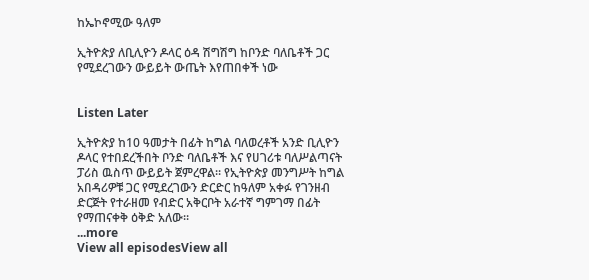ከኤኮኖሚው ዓለም

ኢትዮጵያ ለቢሊዮን ዶላር ዕዳ ሽግሽግ ከቦንድ ባለቤቶች ጋር የሚደረገውን ውይይት ውጤት እየጠበቀች ነው


Listen Later

ኢትዮጵያ ከ10 ዓመታት በፊት ከግል ባለወረቶች አንድ ቢሊዮን ዶላር የተበደረችበት ቦንድ ባለቤቶች እና የሀገሪቱ ባለሥልጣናት ፓሪስ ዉስጥ ውይይት ጀምረዋል። የኢትዮጵያ መንግሥት ከግል አበዳሪዎቹ ጋር የሚደረገውን ድርድር ከዓለም አቀፉ የገንዘብ ድርጅት የተራዘመ የብድር አቅርቦት አራተኛ ግምገማ በፊት የማጠናቀቅ ዕቅድ አለው።
...more
View all episodesView all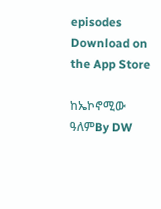episodes
Download on the App Store

ከኤኮኖሚው ዓለምBy DW